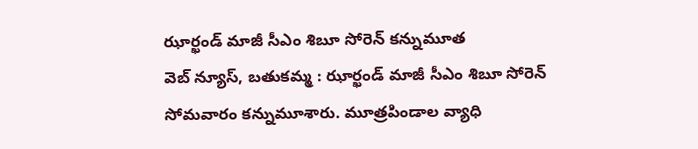ఝార్ఖండ్ మాజీ సీఎం శిబూ సోరెన్ కన్నుమూత
వెబ్ న్యూస్, బతుకమ్మ : ఝార్ఖండ్ మాజీ సీఎం శిబూ సోరెన్ సోమవారం కన్నుమూశారు. మూత్రపిండాల వ్యాధి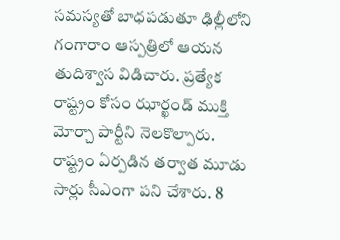సమస్యతో బాధపడుతూ ఢిల్లీలోని గంగారాం ఆస్పత్రిలో ఆయన తుదిశ్వాస విడిచారు. ప్రత్యేక రాష్ట్రం కోసం ఝార్ఖండ్ ముక్తి మోర్చా పార్టీని నెలకొల్పారు. రాష్ట్రం ఏర్పడిన తర్వాత మూడు సార్లు సీఎంగా పని చేశారు. 8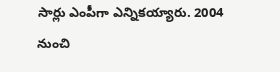సార్లు ఎంపీగా ఎన్నికయ్యారు. 2004 నుంచి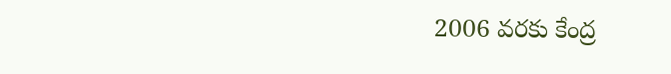2006 వరకు కేంద్ర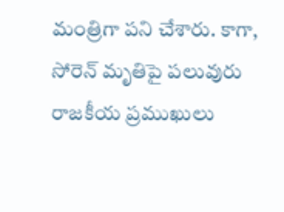మంత్రిగా పని చేశారు. కాగా, సోరెన్ మృతిపై పలువురు రాజకీయ ప్రముఖులు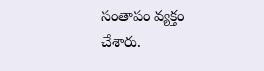సంతాపం వ్యక్తం చేశారు.